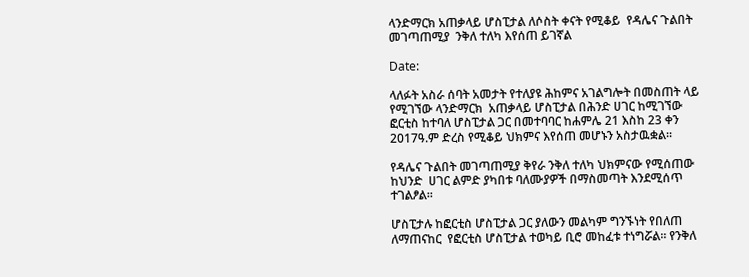ላንድማርክ አጠቃላይ ሆስፒታል ለሶስት ቀናት የሚቆይ  የዳሌና ጉልበት መገጣጠሚያ  ንቅለ ተለካ እየሰጠ ይገኛል

Date:

ላለፉት አስራ ሰባት አመታት የተለያዩ ሕከምና አገልግሎት በመስጠት ላይ የሚገኘው ላንድማርክ  አጠቃላይ ሆስፒታል በሕንድ ሀገር ከሚገኘው ፎርቲስ ከተባለ ሆስፒታል ጋር በመተባባር ከሐምሌ 21 እስከ 23 ቀን 2017ዓ.ም ድረስ የሚቆይ ህክምና እየሰጠ መሆኑን አስታዉቋል።

የዳሌና ጉልበት መገጣጠሚያ ቅየራ ንቅለ ተለካ ህክምናው የሚሰጠው  ከህንድ  ሀገር ልምድ ያካበቱ ባለሙያዎች በማስመጣት እንደሚሰጥ ተገልፆል፡፡

ሆስፒታሉ ከፎርቲስ ሆስፒታል ጋር ያለውን መልካም ግንኙነት የበለጠ ለማጠናከር  የፎርቲስ ሆስፒታል ተወካይ ቢሮ መከፈቱ ተነግሯል፡፡ የንቅለ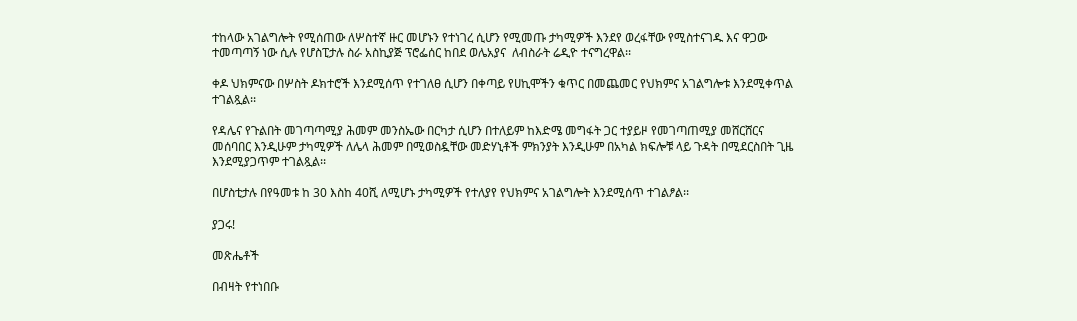ተከላው አገልግሎት የሚሰጠው ለሦስተኛ ዙር መሆኑን የተነገረ ሲሆን የሚመጡ ታካሚዎች እንደየ ወረፋቸው የሚስተናገዱ እና ዋጋው ተመጣጣኝ ነው ሲሉ የሆስፒታሉ ስራ አስኪያጅ ፕሮፌሰር ከበደ ወሌአያና  ለብስራት ሬዲዮ ተናግረዋል፡፡

ቀዶ ህክምናው በሦስት ዶክተሮች እንደሚሰጥ የተገለፀ ሲሆን በቀጣይ የሀኪሞችን ቁጥር በመጨመር የህክምና አገልግሎቱ እንደሚቀጥል ተገልጿል፡፡

የዳሌና የጉልበት መገጣጣሚያ ሕመም መንስኤው በርካታ ሲሆን በተለይም ከእድሜ መግፋት ጋር ተያይዞ የመገጣጠሚያ መሸርሸርና መሰባበር እንዲሁም ታካሚዎች ለሌላ ሕመም በሚወስዷቸው መድሃኒቶች ምክንያት እንዲሁም በአካል ክፍሎቹ ላይ ጉዳት በሚደርስበት ጊዜ እንደሚያጋጥም ተገልጿል፡፡

በሆስቲታሉ በየዓመቱ ከ 30 እስከ 40ሺ ለሚሆኑ ታካሚዎች የተለያየ የህክምና አገልግሎት እንደሚሰጥ ተገልፆል፡፡

ያጋሩ!

መጽሔቶች

በብዛት የተነበቡ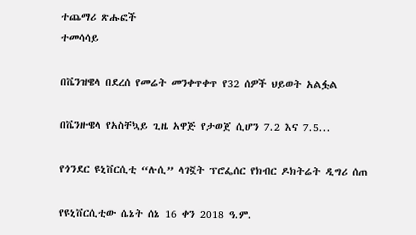ተጨማሪ ጽሑፎች
ተመሳሳይ

በቬንዝዌላ በደረሰ የመሬት መንቀጥቀጥ የ32 ሰዎች ህይወት አልፏል

በቬንዙዌላ የአስቸኳይ ጊዜ አዋጅ የታወጀ ሲሆን 7.2 እና 7.5...

የጎንደር ዩኒቨርሲቲ “ሉሲ” ላገኟት ፕሮፌሰር የክብር ዶክትሬት ዲግሪ ሰጠ

የዩኒቨርሲቲው ሴኔት ሰኔ 16 ቀን 2018 ዓ.ም.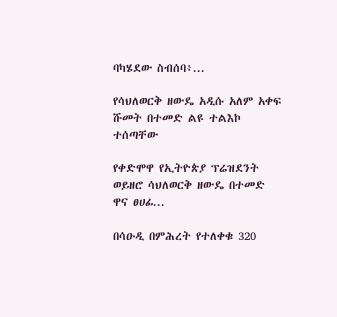ባካሄደው ስብሰባ፥...

የሳህለወርቅ ዘውዴ አዲሱ አለም አቀፍ ሹመት በተመድ ልዩ ተልእኮ ተሰጣቸው

የቀድሞዋ የኢትዮጵያ ፕሬዝደንት ወይዘሮ ሳህለወርቅ ዘውዴ በተመድ ዋና ፀሀፊ...

በሳዑዲ በምሕረት የተለቀቁ 320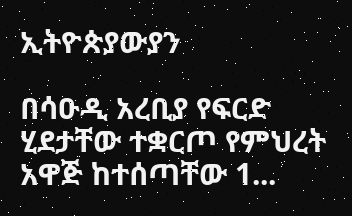ኢትዮጵያውያን

በሳዑዲ አረቢያ የፍርድ ሂደታቸው ተቋርጦ የምህረት አዋጅ ከተሰጣቸው 1...